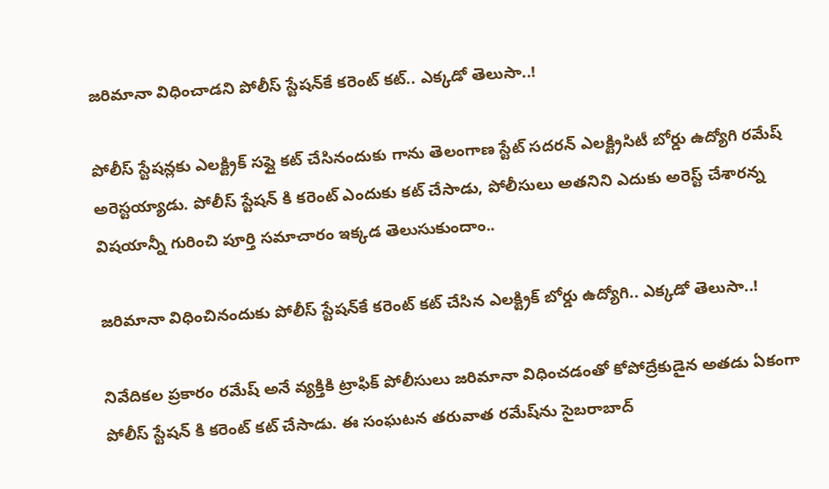జరిమానా విధించాడని పోలీస్ స్టేషన్‌కే కరెంట్ కట్.. ఎక్కడో తెలుసా..!

పోలీస్ స్టేషన్లకు ఎలక్ట్రిక్ సప్లై కట్ చేసినందుకు గాను తెలంగాణ స్టేట్ సదరన్ ఎలక్ట్రిసిటీ బోర్డు ఉద్యోగి రమేష్ అరెస్టయ్యాడు. పోలీస్ స్టేషన్ కి కరెంట్ ఎందుకు కట్ చేసాడు, పోలీసులు అతనిని ఎదుకు అరెస్ట్ చేశారన్న విషయాన్నీ గురించి పూర్తి సమాచారం ఇక్కడ తెలుసుకుందాం..

జరిమానా విధించినందుకు పోలీస్ స్టేషన్‌కే కరెంట్ కట్ చేసిన ఎలక్ట్రిక్ బోర్డు ఉద్యోగి.. ఎక్కడో తెలుసా..!

నివేదికల ప్రకారం రమేష్ అనే వ్యక్తికి ట్రాఫిక్ పోలీసులు జరిమానా విధించడంతో కోపోద్రేకుడైన అతడు ఏకంగా పోలీస్ స్టేషన్ కి కరెంట్ కట్ చేసాడు. ఈ సంఘటన తరువాత రమేష్‌ను సైబరాబాద్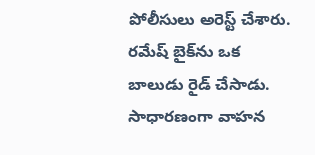పోలీసులు అరెస్ట్ చేశారు. రమేష్ బైక్‌ను ఒక బాలుడు రైడ్ చేసాడు. సాధారణంగా వాహన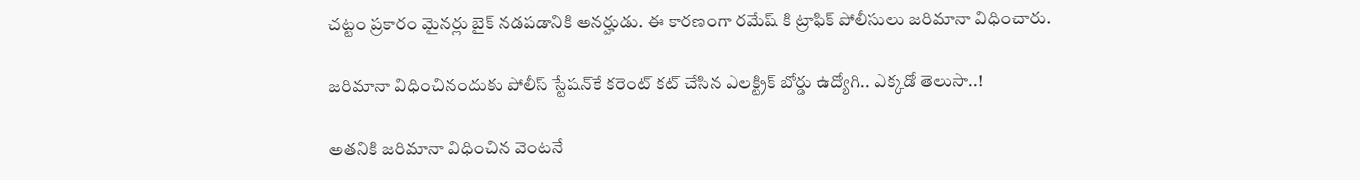చట్టం ప్రకారం మైనర్లు బైక్ నడపడానికి అనర్హుడు. ఈ కారణంగా రమేష్ కి ట్రాఫిక్ పోలీసులు జరిమానా విధించారు.

జరిమానా విధించినందుకు పోలీస్ స్టేషన్‌కే కరెంట్ కట్ చేసిన ఎలక్ట్రిక్ బోర్డు ఉద్యోగి.. ఎక్కడో తెలుసా..!

అతనికి జరిమానా విధించిన వెంటనే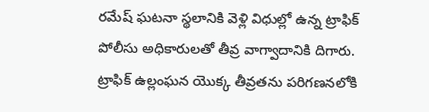రమేష్ ఘటనా స్థలానికి వెళ్లి విధుల్లో ఉన్న ట్రాఫిక్ పోలీసు అధికారులతో తీవ్ర వాగ్వాదానికి దిగారు. ట్రాఫిక్ ఉల్లంఘన యొక్క తీవ్రతను పరిగణనలోకి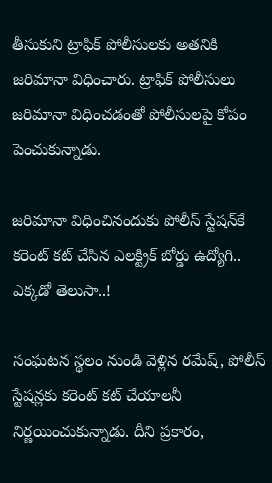తీసుకుని ట్రాఫిక్ పోలీసులకు అతనికి జరిమానా విధించారు. ట్రాఫిక్ పోలీసులు జరిమానా విధించడంతో పోలీసులపై కోపం పెంచుకున్నాడు.

జరిమానా విధించినందుకు పోలీస్ స్టేషన్‌కే కరెంట్ కట్ చేసిన ఎలక్ట్రిక్ బోర్డు ఉద్యోగి.. ఎక్కడో తెలుసా..!

సంఘటన స్థలం నుండి వెళ్లిన రమేష్, పోలీస్ స్టేషన్లకు కరెంట్ కట్ చేయాలనీ నిర్ణయించుకున్నాడు. దీని ప్రకారం,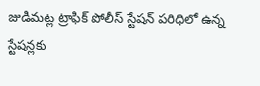జుడిమట్ల ట్రాఫిక్ పోలీస్ స్టేషన్ పరిధిలో ఉన్న స్టేషన్లకు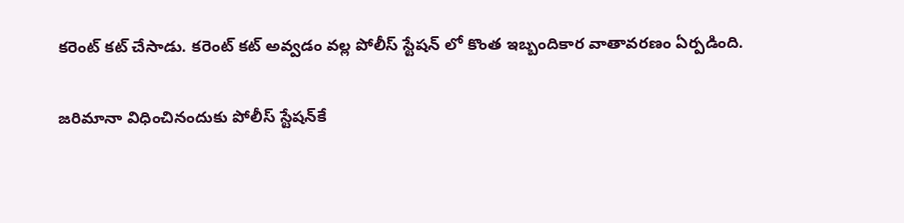కరెంట్ కట్ చేసాడు. కరెంట్ కట్ అవ్వడం వల్ల పోలీస్ స్టేషన్ లో కొంత ఇబ్బందికార వాతావరణం ఏర్పడింది.

జరిమానా విధించినందుకు పోలీస్ స్టేషన్‌కే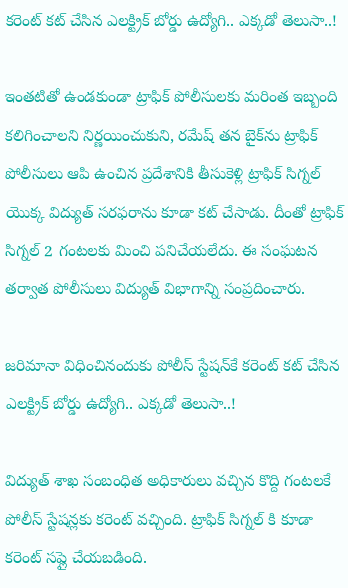కరెంట్ కట్ చేసిన ఎలక్ట్రిక్ బోర్డు ఉద్యోగి.. ఎక్కడో తెలుసా..!

ఇంతటితో ఉండకుండా ట్రాఫిక్ పోలీసులకు మరింత ఇబ్బంది కలిగించాలని నిర్ణయించుకుని, రమేష్ తన బైక్‌ను ట్రాఫిక్ పోలీసులు ఆపి ఉంచిన ప్రదేశానికి తీసుకెళ్లి ట్రాఫిక్ సిగ్నల్ యొక్క విద్యుత్ సరఫరాను కూడా కట్ చేసాడు. దీంతో ట్రాఫిక్ సిగ్నల్ 2 గంటలకు మించి పనిచేయలేదు. ఈ సంఘటన తర్వాత పోలీసులు విద్యుత్ విభాగాన్ని సంప్రదించారు.

జరిమానా విధించినందుకు పోలీస్ స్టేషన్‌కే కరెంట్ కట్ చేసిన ఎలక్ట్రిక్ బోర్డు ఉద్యోగి.. ఎక్కడో తెలుసా..!

విద్యుత్ శాఖ సంబంధిత అధికారులు వచ్చిన కొద్ది గంటలకే పోలీస్ స్టేషన్లకు కరెంట్ వచ్చింది. ట్రాఫిక్ సిగ్నల్ కి కూడా కరెంట్ సప్లై చేయబడింది.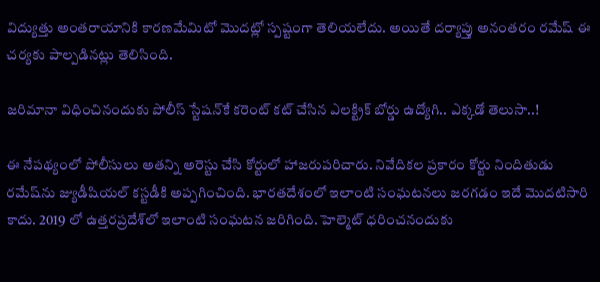విద్యుత్తు అంతరాయానికి కారణమేమిటో మొదట్లో స్పష్టంగా తెలియలేదు. అయితే దర్యాప్తు అనంతరం రమేష్ ఈ చర్యకు పాల్పడినట్లు తెలిసింది.

జరిమానా విధించినందుకు పోలీస్ స్టేషన్‌కే కరెంట్ కట్ చేసిన ఎలక్ట్రిక్ బోర్డు ఉద్యోగి.. ఎక్కడో తెలుసా..!

ఈ నేపథ్యంలో పోలీసులు అతన్ని అరెస్టు చేసి కోర్టులో హాజరుపరిచారు. నివేదికల ప్రకారం కోర్టు నిందితుడు రమేష్‌ను జ్యుడీషియల్ కస్టడీకి అప్పగించింది. భారతదేశంలో ఇలాంటి సంఘటనలు జరగడం ఇదే మొదటిసారి కాదు. 2019 లో ఉత్తరప్రదేశ్‌లో ఇలాంటి సంఘటన జరిగింది. హెల్మెట్ ధరించనందుకు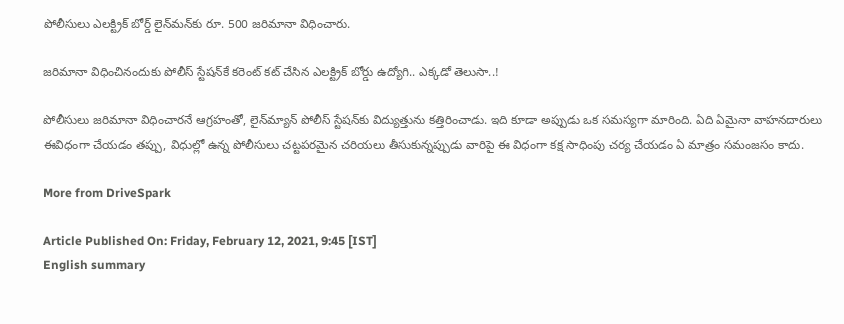పోలీసులు ఎలక్ట్రిక్ బోర్డ్ లైన్‌మన్‌కు రూ. 500 జరిమానా విధించారు.

జరిమానా విధించినందుకు పోలీస్ స్టేషన్‌కే కరెంట్ కట్ చేసిన ఎలక్ట్రిక్ బోర్డు ఉద్యోగి.. ఎక్కడో తెలుసా..!

పోలీసులు జరిమానా విధించారనే ఆగ్రహంతో, లైన్‌మ్యాన్ పోలీస్ స్టేషన్‌కు విద్యుత్తును కత్తిరించాడు. ఇది కూడా అప్పుడు ఒక సమస్యగా మారింది. ఏది ఏమైనా వాహనదారులు ఈవిధంగా చేయడం తప్పు, విధుల్లో ఉన్న పోలీసులు చట్టపరమైన చరియలు తీసుకున్నప్పుడు వారిపై ఈ విధంగా కక్ష సాధింపు చర్య చేయడం ఏ మాత్రం సమంజసం కాదు.

More from DriveSpark

Article Published On: Friday, February 12, 2021, 9:45 [IST]
English summary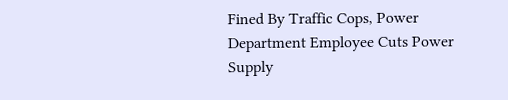Fined By Traffic Cops, Power Department Employee Cuts Power Supply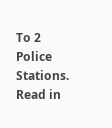To 2 Police Stations. Read in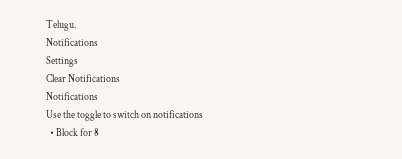Telugu.
Notifications
Settings
Clear Notifications
Notifications
Use the toggle to switch on notifications
  • Block for 8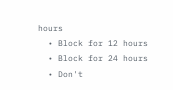hours
  • Block for 12 hours
  • Block for 24 hours
  • Don't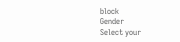block
Gender
Select your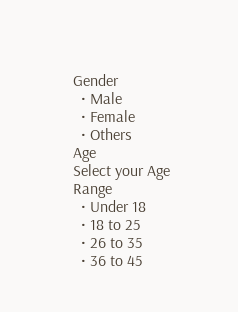Gender
  • Male
  • Female
  • Others
Age
Select your Age Range
  • Under 18
  • 18 to 25
  • 26 to 35
  • 36 to 45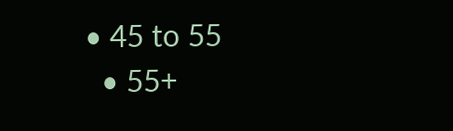• 45 to 55
  • 55+